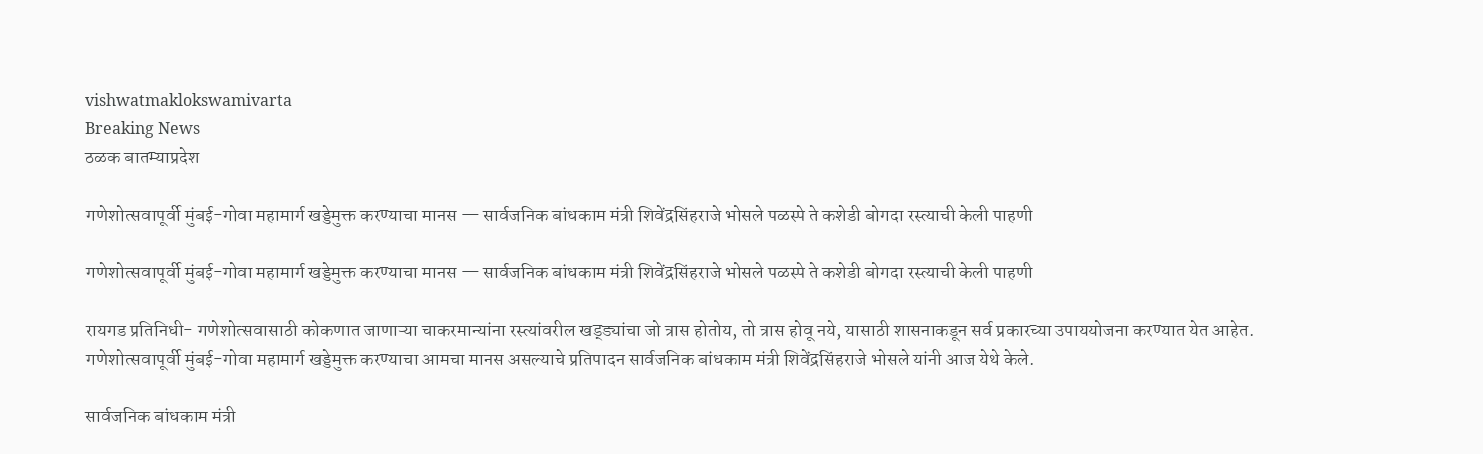vishwatmaklokswamivarta
Breaking News
ठळक बातम्याप्रदेश

गणेशोत्सवापूर्वी मुंबई-गोवा महामार्ग खड्डेमुक्त करण्याचा मानस — सार्वजनिक बांधकाम मंत्री शिवेंद्रसिंहराजे भोसले पळस्पे ते कशेडी बोगदा रस्त्याची केली पाहणी

गणेशोत्सवापूर्वी मुंबई-गोवा महामार्ग खड्डेमुक्त करण्याचा मानस — सार्वजनिक बांधकाम मंत्री शिवेंद्रसिंहराजे भोसले पळस्पे ते कशेडी बोगदा रस्त्याची केली पाहणी

रायगड प्रतिनिधी- गणेशोत्सवासाठी कोकणात जाणाऱ्या चाकरमान्यांना रस्त्यांवरील खड्ड्यांचा जो त्रास होतोय, तो त्रास होवू नये, यासाठी शासनाकडून सर्व प्रकारच्या उपाययोजना करण्यात येत आहेत. गणेशोत्सवापूर्वी मुंबई-गोवा महामार्ग खड्डेमुक्त करण्याचा आमचा मानस असल्याचे प्रतिपादन सार्वजनिक बांधकाम मंत्री शिवेंद्रसिंहराजे भोसले यांनी आज येथे केले.

सार्वजनिक बांधकाम मंत्री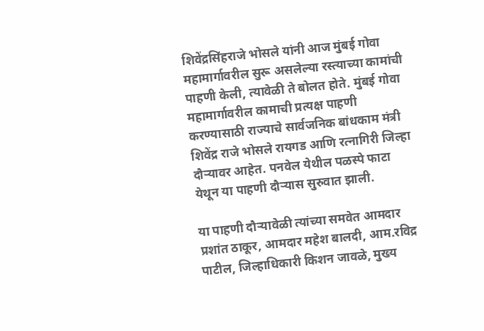शिवेंद्रसिंहराजे भोसले यांनी आज मुंबई गोवा महामार्गावरील सुरू असलेल्या रस्त्याच्या कामांची पाहणी केली, त्यावेळी ते बोलत होते. मुंबई गोवा महामार्गावरील कामाची प्रत्यक्ष पाहणी करण्यासाठी राज्याचे सार्वजनिक बांधकाम मंत्री शिवेंद्र राजे भोसले रायगड आणि रत्नागिरी जिल्हा दौऱ्यावर आहेत. पनवेल येथील पळस्पे फाटा येथून या पाहणी दौऱ्यास सुरुवात झाली.

या पाहणी दौऱ्यावेळी त्यांच्या समवेत आमदार प्रशांत ठाकूर, आमदार महेश बालदी, आम.रविद्र पाटील, जिल्हाधिकारी किशन जावळे, मुख्य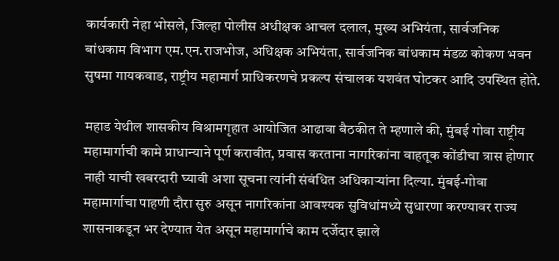कार्यकारी नेहा भोसले, जिल्हा पोलीस अधीक्षक आचल दलाल, मुख्य अभियंता, सार्वजनिक बांधकाम विभाग एम.एन.राजभोज, अधिक्षक अभियंता, सार्वजनिक बांधकाम मंडळ कोकण भवन सुषमा गायकवाड, राष्ट्रीय महामार्ग प्राधिकरणचे प्रकल्प संचालक यशवंत घोटकर आदि उपस्थित होते.

महाड येथील शासकीय विश्रामगृहात आयोजित आढावा बैठकीत ते म्हणाले की, मुंबई गोवा राष्ट्रीय महामार्गाची कामे प्राधान्याने पूर्ण करावीत, प्रवास करताना नागरिकांना वाहतूक कोंडीचा त्रास होणार नाही याची खबरदारी घ्यावी अशा सूचना त्यांनी संबंधित अधिकाऱ्यांना दिल्या. मुंबई-गोवा महामार्गाचा पाहणी दौरा सुरु असून नागरिकांना आवश्यक सुविधांमध्ये सुधारणा करण्यावर राज्य शासनाकडून भर देण्यात येत असून महामार्गाचे काम दर्जेदार झाले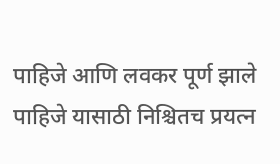पाहिजे आणि लवकर पूर्ण झाले पाहिजे यासाठी निश्चितच प्रयत्न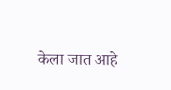केला जात आहे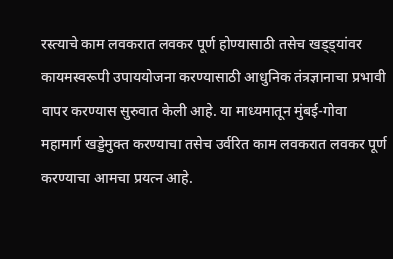रस्त्याचे काम लवकरात लवकर पूर्ण होण्यासाठी तसेच खड्ड्यांवर कायमस्वरूपी उपाययोजना करण्यासाठी आधुनिक तंत्रज्ञानाचा प्रभावी वापर करण्यास सुरुवात केली आहे. या माध्यमातून मुंबई-गोवा महामार्ग खड्डेमुक्त करण्याचा तसेच उर्वरित काम लवकरात लवकर पूर्ण करण्याचा आमचा प्रयत्न आहे.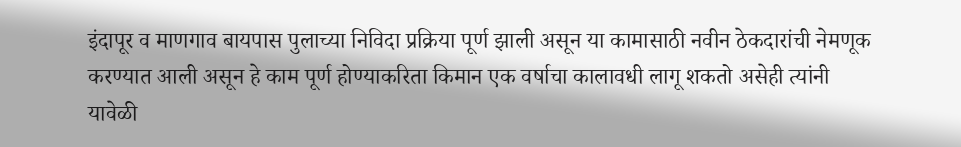इंदापूर व माणगाव बायपास पुलाच्या निविदा प्रक्रिया पूर्ण झाली असून या कामासाठी नवीन ठेकदारांची नेमणूक करण्यात आली असून हे काम पूर्ण होण्याकरिता किमान एक वर्षाचा कालावधी लागू शकतो असेही त्यांनी यावेळी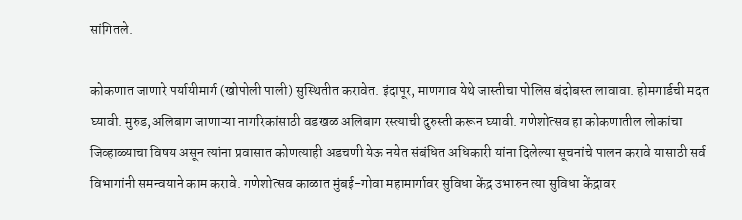सांगितले.

कोकणात जाणारे पर्यायीमार्ग (खोपोली पाली) सुस्थितीत करावेत. इंदापूर, माणगाव येथे जास्तीचा पोलिस बंदोबस्त लावावा. होमगार्डची मदत घ्यावी. मुरुड,अलिबाग जाणाऱ्या नागरिकांसाठी वडखळ अलिबाग रस्त्याची दुरुस्ती करून घ्यावी. गणेशोत्सव हा कोकणातील लोकांचा जिव्हाळ्याचा विषय असून त्यांना प्रवासात कोणत्याही अडचणी येऊ नयेत संबंधित अधिकारी यांना दिलेल्या सूचनांचे पालन करावे यासाठी सर्व विभागांनी समन्वयाने काम करावे. गणेशोत्सव काळात मुंबई-गोवा महामार्गावर सुविधा केंद्र उभारुन त्या सुविधा केंद्रावर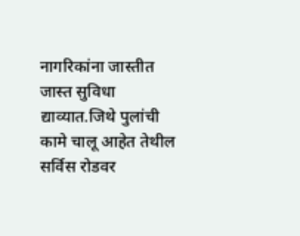नागरिकांना जास्तीत जास्त सुविधा द्याव्यात.जिथे पुलांची कामे चालू आहेत तेथील सर्विस रोडवर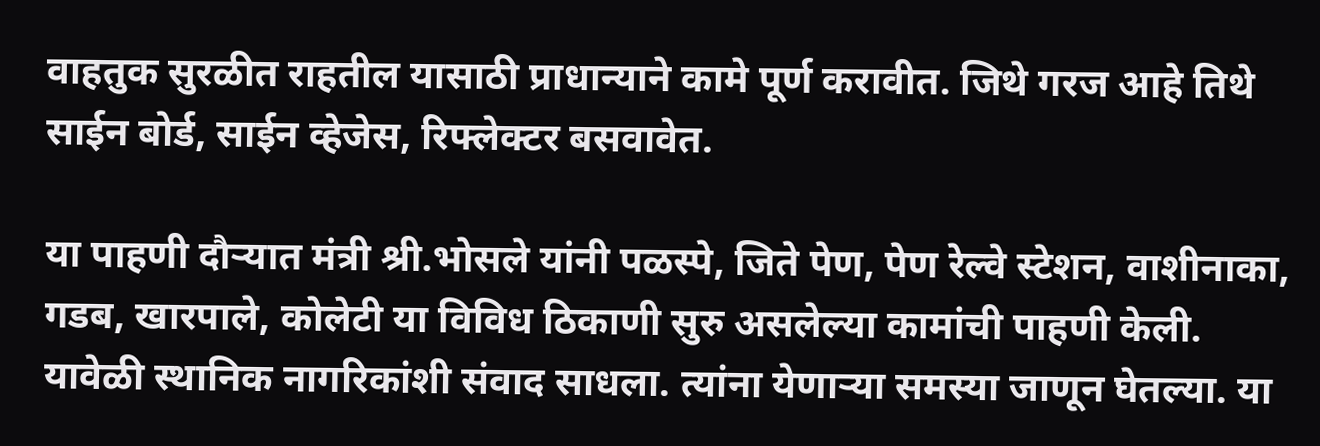वाहतुक सुरळीत राहतील यासाठी प्राधान्याने कामे पूर्ण करावीत. जिथे गरज आहे तिथे साईन बोर्ड, साईन व्हेजेस, रिफ्लेक्टर बसवावेत.

या पाहणी दौऱ्यात मंत्री श्री.भोसले यांनी पळस्पे, जिते पेण, पेण रेल्वे स्टेशन, वाशीनाका, गडब, खारपाले, कोलेटी या विविध ठिकाणी सुरु असलेल्या कामांची पाहणी केली. यावेळी स्थानिक नागरिकांशी संवाद साधला. त्यांना येणाऱ्या समस्या जाणून घेतल्या. या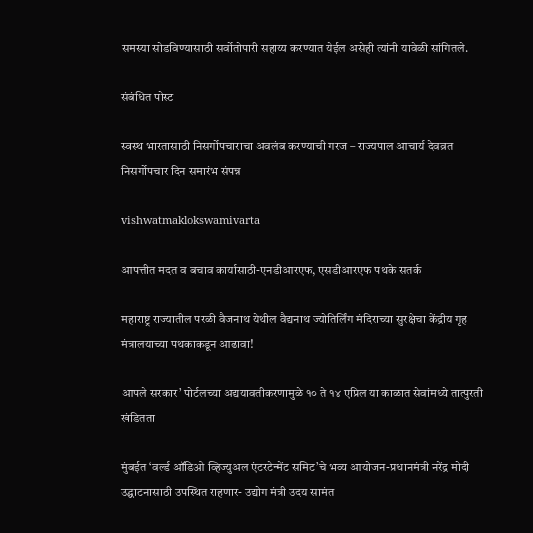समस्या सोडविण्यासाठी सर्वोतोपारी सहाय्य करण्यात येईल असेही त्यांनी यावेळी सांगितले.

संबंधित पोस्ट

स्वस्थ भारतासाठी निसर्गोपचाराचा अवलंब करण्याची गरज – राज्यपाल आचार्य देवव्रत निसर्गोपचार दिन समारंभ संपन्न

vishwatmaklokswamivarta

आपत्तीत मदत व बचाव कार्यासाठी-एनडीआरएफ, एसडीआरएफ पथके सतर्क

महाराष्ट्र राज्यातील परळी वैजनाथ येथील वैद्यनाथ ज्योतिर्लिंग मंदिराच्या सुरक्षेचा केंद्रीय गृह मंत्रालयाच्या पथकाकडून आढावा!

आपले सरकार’ पोर्टलच्या अद्ययावतीकरणामुळे १० ते १४ एप्रिल या काळात सेवांमध्ये तात्पुरती खंडितता

मुंबईत ‘वर्ल्ड ऑडिओ व्हिज्युअल एंटरटेन्मेंट समिट’चे भव्य आयोजन-प्रधानमंत्री नरेंद्र मोदी उद्घाटनासाठी उपस्थित राहणार- उद्योग मंत्री उदय सामंत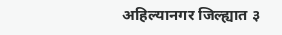अहिल्यानगर जिल्ह्यात ३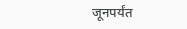जूनपर्यंत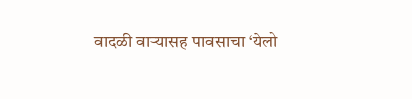वादळी वाऱ्यासह पावसाचा ‘येलो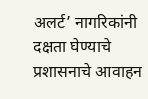अलर्ट’ नागरिकांनी दक्षता घेण्याचे प्रशासनाचे आवाहन